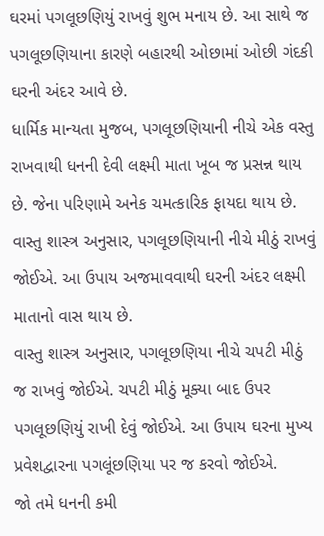ઘરમાં પગલૂછણિયું રાખવું શુભ મનાય છે. આ સાથે જ પગલૂછણિયાના કારણે બહારથી ઓછામાં ઓછી ગંદકી ઘરની અંદર આવે છે.
ધાર્મિક માન્યતા મુજબ, પગલૂછણિયાની નીચે એક વસ્તુ રાખવાથી ધનની દેવી લક્ષ્મી માતા ખૂબ જ પ્રસન્ન થાય છે. જેના પરિણામે અનેક ચમત્કારિક ફાયદા થાય છે.
વાસ્તુ શાસ્ત્ર અનુસાર, પગલૂછણિયાની નીચે મીઠું રાખવું જોઈએ. આ ઉપાય અજમાવવાથી ઘરની અંદર લક્ષ્મી માતાનો વાસ થાય છે.
વાસ્તુ શાસ્ત્ર અનુસાર, પગલૂછણિયા નીચે ચપટી મીઠું જ રાખવું જોઈએ. ચપટી મીઠું મૂક્યા બાદ ઉપર પગલૂછણિયું રાખી દેવું જોઈએ. આ ઉપાય ઘરના મુખ્ય પ્રવેશદ્વારના પગલૂંછણિયા પર જ કરવો જોઈએ.
જો તમે ધનની કમી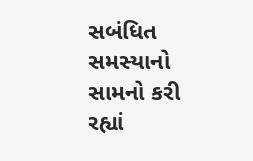સબંધિત સમસ્યાનો સામનો કરી રહ્યાં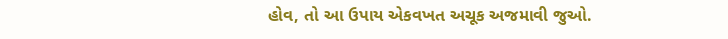હોવ, તો આ ઉપાય એકવખત અચૂક અજમાવી જુઓ.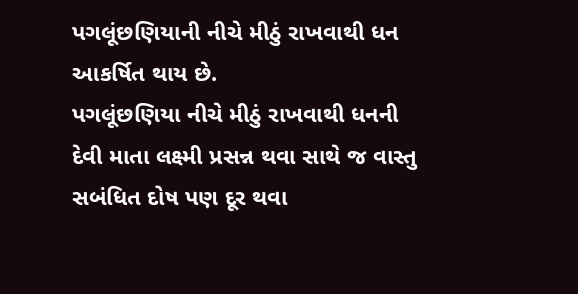પગલૂંછણિયાની નીચે મીઠું રાખવાથી ધન આકર્ષિત થાય છે.
પગલૂંછણિયા નીચે મીઠું રાખવાથી ધનની દેવી માતા લક્ષ્મી પ્રસન્ન થવા સાથે જ વાસ્તુ સબંધિત દોષ પણ દૂર થવા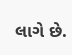લાગે છે.